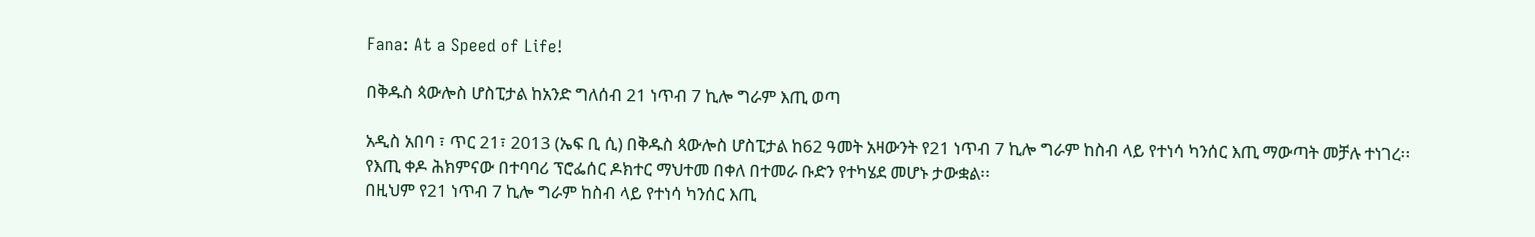Fana: At a Speed of Life!

በቅዱስ ጳውሎስ ሆስፒታል ከአንድ ግለሰብ 21 ነጥብ 7 ኪሎ ግራም እጢ ወጣ

አዲስ አበባ ፣ ጥር 21፣ 2013 (ኤፍ ቢ ሲ) በቅዱስ ጳውሎስ ሆስፒታል ከ62 ዓመት አዛውንት የ21 ነጥብ 7 ኪሎ ግራም ከስብ ላይ የተነሳ ካንሰር እጢ ማውጣት መቻሉ ተነገረ፡፡
የእጢ ቀዶ ሕክምናው በተባባሪ ፕሮፌሰር ዶክተር ማህተመ በቀለ በተመራ ቡድን የተካሄደ መሆኑ ታውቋል፡፡
በዚህም የ21 ነጥብ 7 ኪሎ ግራም ከስብ ላይ የተነሳ ካንሰር እጢ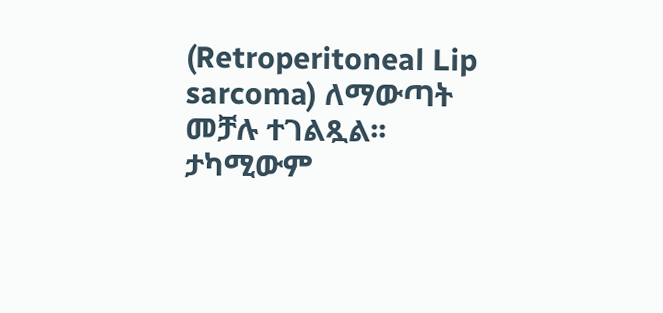(Retroperitoneal Lip sarcoma) ለማውጣት መቻሉ ተገልጿል፡፡
ታካሚውም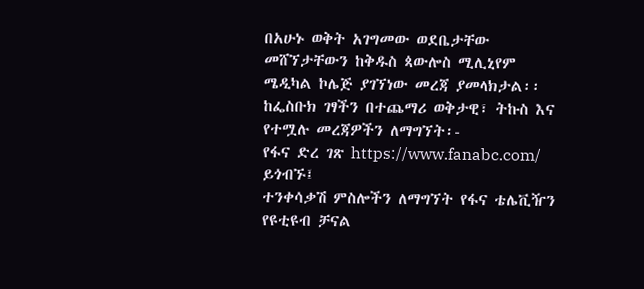በአሁኑ ወቅት አገግመው ወደቤታቸው መሸኘታቸውን ከቅዱስ ጳውሎስ ሚሊኒየም ሜዲካል ኮሌጅ ያገኘነው መረጃ ያመላክታል፡፡
ከፌስቡክ ገፃችን በተጨማሪ ወቅታዊ፣ ትኩስ እና የተሟሉ መረጃዎችን ለማግኘት፡-
የፋና ድረ ገጽ https://www.fanabc.com/ ይጎብኙ፤
ተንቀሳቃሽ ምስሎችን ለማግኘት የፋና ቴሌቪዥን የዩቲዩብ ቻናል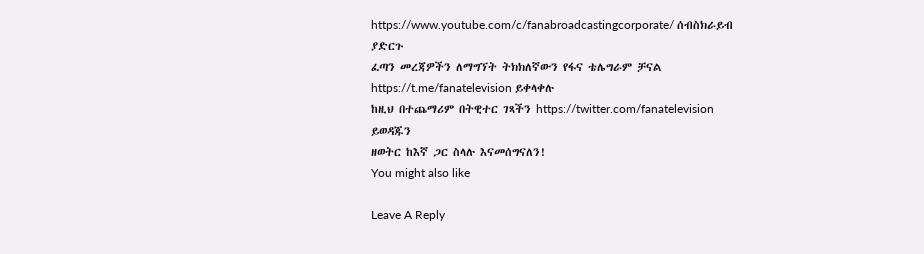https://www.youtube.com/c/fanabroadcastingcorporate/ ሰብስክራይብ ያድርጉ
ፈጣን መረጃዎችን ለማግኘት ትክክለኛውን የፋና ቴሌግራም ቻናል https://t.me/fanatelevision ይቀላቀሉ
ከዚህ በተጨማሪም በትዊተር ገጻችን https://twitter.com/fanatelevision ይወዳጁን
ዘወትር ከእኛ ጋር ስላሉ እናመሰግናለን!
You might also like

Leave A Reply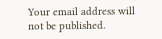Your email address will not be published.